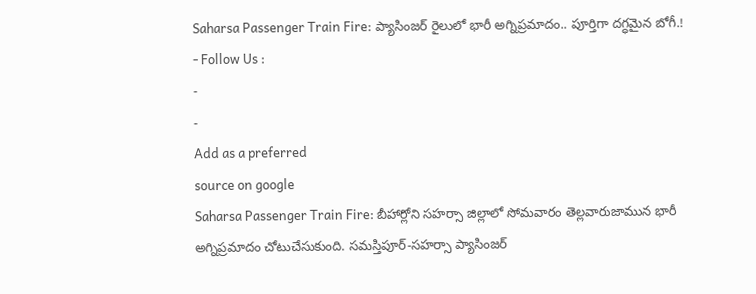Saharsa Passenger Train Fire: ప్యాసింజర్ రైలులో భారీ అగ్నిప్రమాదం.. పూర్తిగా దగ్ధమైన బోగీ.!
- Follow Us :
-
-
Add as a preferred
source on google
Saharsa Passenger Train Fire: బీహార్లోని సహర్సా జిల్లాలో సోమవారం తెల్లవారుజామున భారీ అగ్నిప్రమాదం చోటుచేసుకుంది. సమస్తిపూర్-సహర్సా ప్యాసింజర్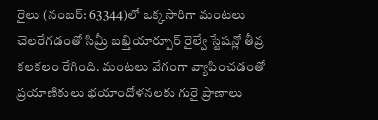రైలు (నంబర్: 63344)లో ఒక్కసారిగా మంటలు చెలరేగడంతో సిమ్రీ బఖ్తియార్పూర్ రైల్వే స్టేషన్లో తీవ్ర కలకలం రేగింది. మంటలు వేగంగా వ్యాపించడంతో ప్రయాణికులు భయాందోళనలకు గురై ప్రాణాలు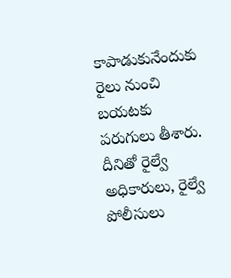కాపాడుకునేందుకు రైలు నుంచి బయటకు పరుగులు తీశారు. దీనితో రైల్వే అధికారులు, రైల్వే పోలీసులు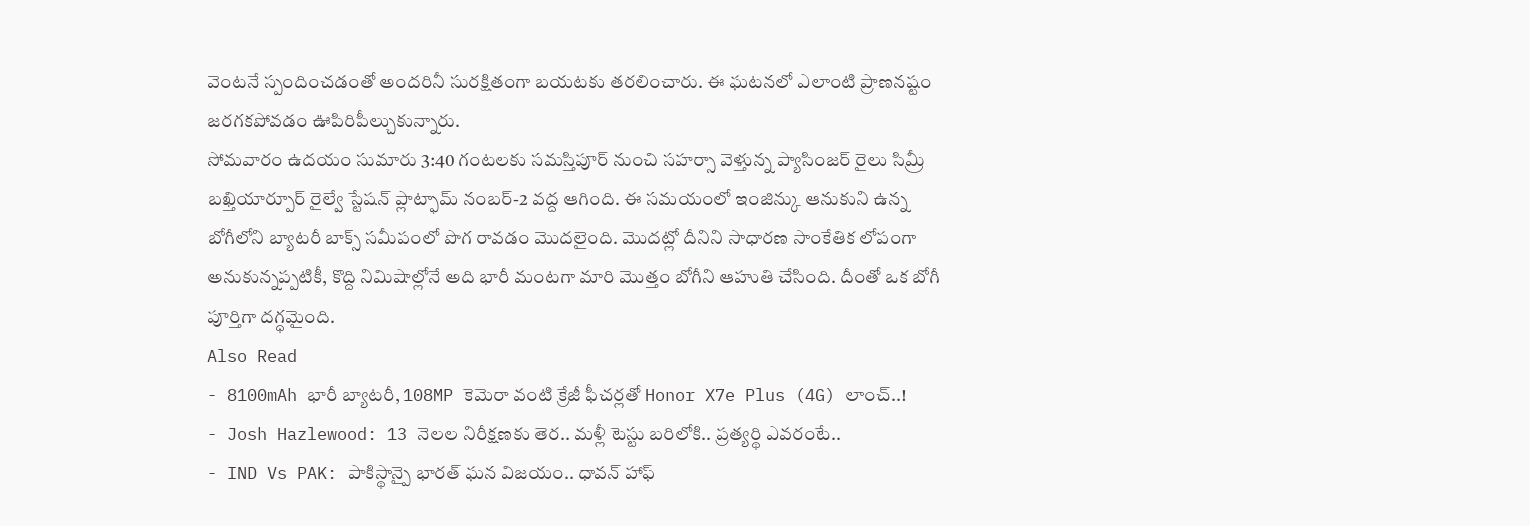వెంటనే స్పందించడంతో అందరినీ సురక్షితంగా బయటకు తరలించారు. ఈ ఘటనలో ఎలాంటి ప్రాణనష్టం జరగకపోవడం ఊపిరిపీల్చుకున్నారు.
సోమవారం ఉదయం సుమారు 3:40 గంటలకు సమస్తిపూర్ నుంచి సహర్సా వెళ్తున్న ప్యాసింజర్ రైలు సిమ్రీ బఖ్తియార్పూర్ రైల్వే స్టేషన్ ప్లాట్ఫామ్ నంబర్-2 వద్ద ఆగింది. ఈ సమయంలో ఇంజిన్కు ఆనుకుని ఉన్న బోగీలోని బ్యాటరీ బాక్స్ సమీపంలో పొగ రావడం మొదలైంది. మొదట్లో దీనిని సాధారణ సాంకేతిక లోపంగా అనుకున్నప్పటికీ, కొద్ది నిమిషాల్లోనే అది భారీ మంటగా మారి మొత్తం బోగీని ఆహుతి చేసింది. దీంతో ఒక బోగీ పూర్తిగా దగ్ధమైంది.
Also Read
- 8100mAh భారీ బ్యాటరీ, 108MP కెమెరా వంటి క్రేజీ ఫీచర్లతో Honor X7e Plus (4G) లాంచ్..!
- Josh Hazlewood: 13 నెలల నిరీక్షణకు తెర.. మళ్లీ టెస్టు బరిలోకి.. ప్రత్యర్థి ఎవరంటే..
- IND Vs PAK: పాకిస్థాన్పై భారత్ ఘన విజయం.. ధావన్ హాఫ్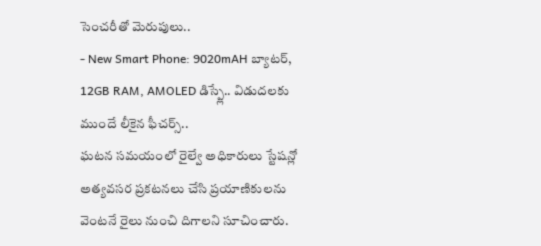సెంచరీతో మెరుపులు..
- New Smart Phone: 9020mAH బ్యాటర్, 12GB RAM, AMOLED డిస్ప్లే.. విడుదలకు ముందే లీకైన ఫీచర్స్..
ఘటన సమయంలో రైల్వే అధికారులు స్టేషన్లో అత్యవసర ప్రకటనలు చేసి ప్రయాణికులను వెంటనే రైలు నుంచి దిగాలని సూచించారు.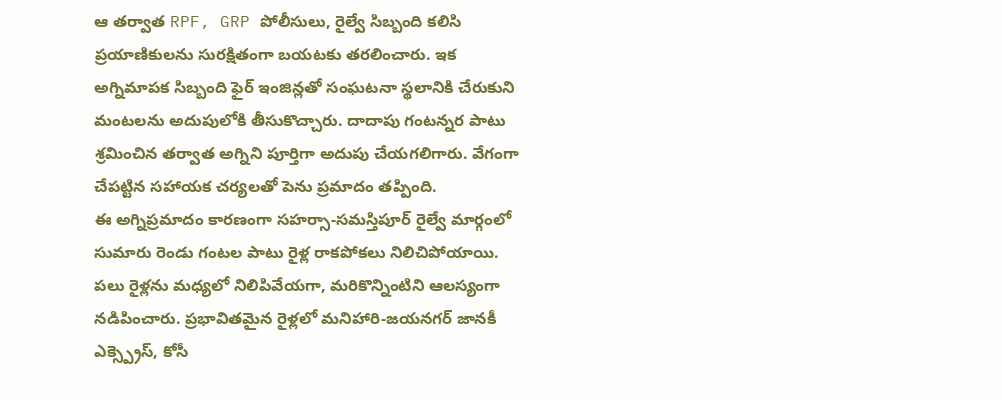ఆ తర్వాత RPF, GRP పోలీసులు, రైల్వే సిబ్బంది కలిసి ప్రయాణికులను సురక్షితంగా బయటకు తరలించారు. ఇక అగ్నిమాపక సిబ్బంది ఫైర్ ఇంజిన్లతో సంఘటనా స్థలానికి చేరుకుని మంటలను అదుపులోకి తీసుకొచ్చారు. దాదాపు గంటన్నర పాటు శ్రమించిన తర్వాత అగ్నిని పూర్తిగా అదుపు చేయగలిగారు. వేగంగా చేపట్టిన సహాయక చర్యలతో పెను ప్రమాదం తప్పింది.
ఈ అగ్నిప్రమాదం కారణంగా సహర్సా-సమస్తిపూర్ రైల్వే మార్గంలో సుమారు రెండు గంటల పాటు రైళ్ల రాకపోకలు నిలిచిపోయాయి. పలు రైళ్లను మధ్యలో నిలిపివేయగా, మరికొన్నింటిని ఆలస్యంగా నడిపించారు. ప్రభావితమైన రైళ్లలో మనిహారి-జయనగర్ జానకీ ఎక్స్ప్రెస్, కోసీ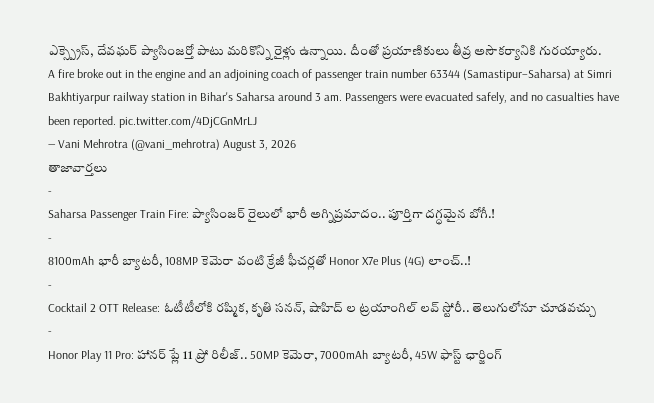ఎక్స్ప్రెస్, దేవఘర్ ప్యాసింజర్తో పాటు మరికొన్ని రైళ్లు ఉన్నాయి. దీంతో ప్రయాణికులు తీవ్ర అసౌకర్యానికి గురయ్యారు.
A fire broke out in the engine and an adjoining coach of passenger train number 63344 (Samastipur–Saharsa) at Simri Bakhtiyarpur railway station in Bihar's Saharsa around 3 am. Passengers were evacuated safely, and no casualties have been reported. pic.twitter.com/4DjCGnMrLJ
— Vani Mehrotra (@vani_mehrotra) August 3, 2026
తాజావార్తలు
-
Saharsa Passenger Train Fire: ప్యాసింజర్ రైలులో భారీ అగ్నిప్రమాదం.. పూర్తిగా దగ్ధమైన బోగీ.!
-
8100mAh భారీ బ్యాటరీ, 108MP కెమెరా వంటి క్రేజీ ఫీచర్లతో Honor X7e Plus (4G) లాంచ్..!
-
Cocktail 2 OTT Release: ఓటీటీలోకి రష్మిక, కృతి సనన్, షాహిద్ ల ట్రయాంగిల్ లవ్ స్టోరీ.. తెలుగులోనూ చూడవచ్చు
-
Honor Play 11 Pro: హానర్ ప్లే 11 ప్రో రిలీజ్.. 50MP కెమెరా, 7000mAh బ్యాటరీ, 45W ఫాస్ట్ ఛార్జింగ్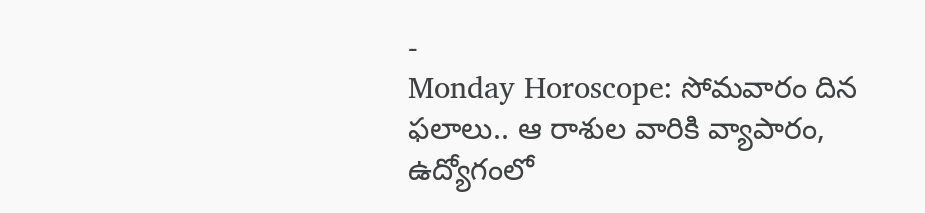-
Monday Horoscope: సోమవారం దిన ఫలాలు.. ఆ రాశుల వారికి వ్యాపారం, ఉద్యోగంలో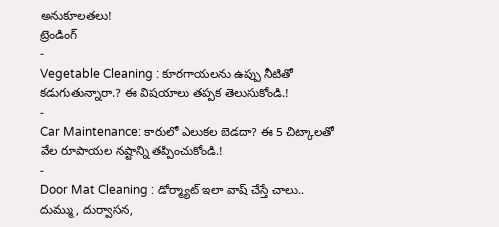అనుకూలతలు!
ట్రెండింగ్
-
Vegetable Cleaning : కూరగాయలను ఉప్పు నీటితో కడుగుతున్నారా.? ఈ విషయాలు తప్పక తెలుసుకోండి.!
-
Car Maintenance: కారులో ఎలుకల బెడదా? ఈ 5 చిట్కాలతో వేల రూపాయల నష్టాన్ని తప్పించుకోండి.!
-
Door Mat Cleaning : డోర్మ్యాట్ ఇలా వాష్ చేస్తే చాలు.. దుమ్ము, దుర్వాసన,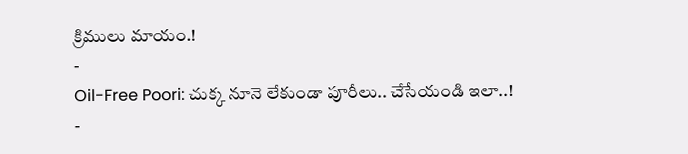క్రిములు మాయం.!
-
Oil-Free Poori: చుక్క నూనె లేకుండా పూరీలు.. చేసేయండి ఇలా..!
-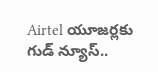Airtel యూజర్లకు గుడ్ న్యూస్..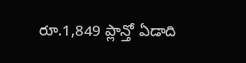రూ.1,849 ప్లాన్తో ఏడాది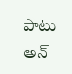పాటు అన్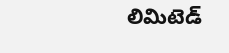లిమిటెడ్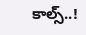కాల్స్..!